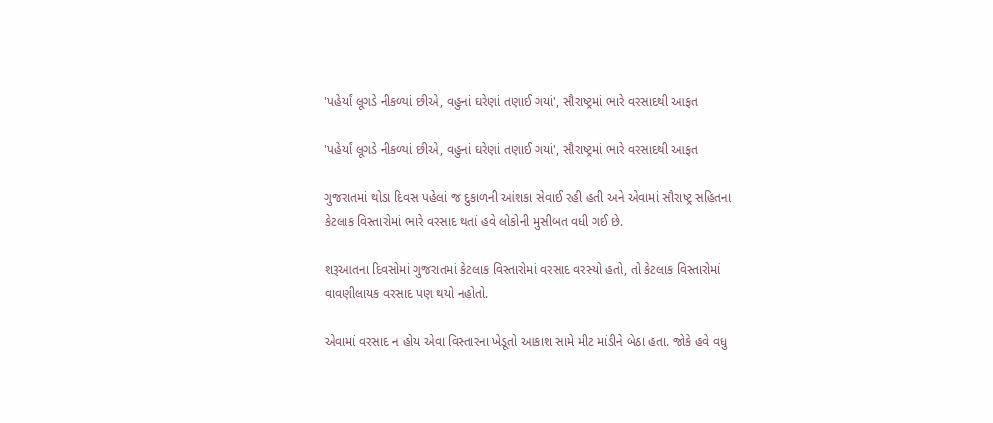'પહેર્યાં લૂગડે નીકળ્યાં છીએ, વહુનાં ઘરેણાં તણાઈ ગયાં', સૌરાષ્ટ્રમાં ભારે વરસાદથી આફત

'પહેર્યાં લૂગડે નીકળ્યાં છીએ, વહુનાં ઘરેણાં તણાઈ ગયાં', સૌરાષ્ટ્રમાં ભારે વરસાદથી આફત

ગુજરાતમાં થોડા દિવસ પહેલાં જ દુકાળની આંશકા સેવાઈ રહી હતી અને એવામાં સૌરાષ્ટ્ર સહિતના કેટલાક વિસ્તારોમાં ભારે વરસાદ થતાં હવે લોકોની મુસીબત વધી ગઈ છે.

શરૂઆતના દિવસોમાં ગુજરાતમાં કેટલાક વિસ્તારોમાં વરસાદ વરસ્યો હતો, તો કેટલાક વિસ્તારોમાં વાવણીલાયક વરસાદ પણ થયો નહોતો.

એવામાં વરસાદ ન હોય એવા વિસ્તારના ખેડૂતો આકાશ સામે મીટ માંડીને બેઠા હતા. જોકે હવે વધુ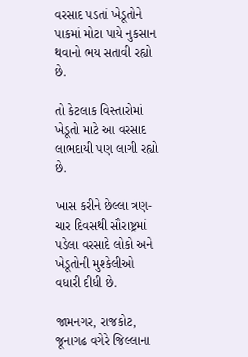વરસાદ પડતાં ખેડૂતોને પાકમાં મોટા પાયે નુકસાન થવાનો ભય સતાવી રહ્યો છે.

તો કેટલાક વિસ્તારોમાં ખેડૂતો માટે આ વરસાદ લાભદાયી પણ લાગી રહ્યો છે.

ખાસ કરીને છેલ્લા ત્રણ-ચાર દિવસથી સૌરાષ્ટ્રમાં પડેલા વરસાદે લોકો અને ખેડૂતોની મુશ્કેલીઓ વધારી દીધી છે.

જામનગર, રાજકોટ, જૂનાગઢ વગેરે જિલ્લાના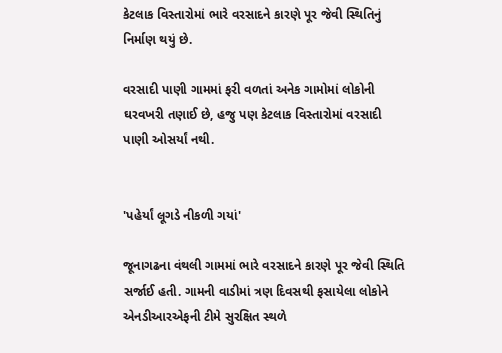કેટલાક વિસ્તારોમાં ભારે વરસાદને કારણે પૂર જેવી સ્થિતિનું નિર્માણ થયું છે.

વરસાદી પાણી ગામમાં ફરી વળતાં અનેક ગામોમાં લોકોની ઘરવખરી તણાઈ છે, હજુ પણ કેટલાક વિસ્તારોમાં વરસાદી પાણી ઓસર્યાં નથી.


'પહેર્યાં લૂગડે નીકળી ગયાં'

જૂનાગઢના વંથલી ગામમાં ભારે વરસાદને કારણે પૂર જેવી સ્થિતિ સર્જાઈ હતી. ગામની વાડીમાં ત્રણ દિવસથી ફસાયેલા લોકોને એનડીઆરએફની ટીમે સુરક્ષિત સ્થળે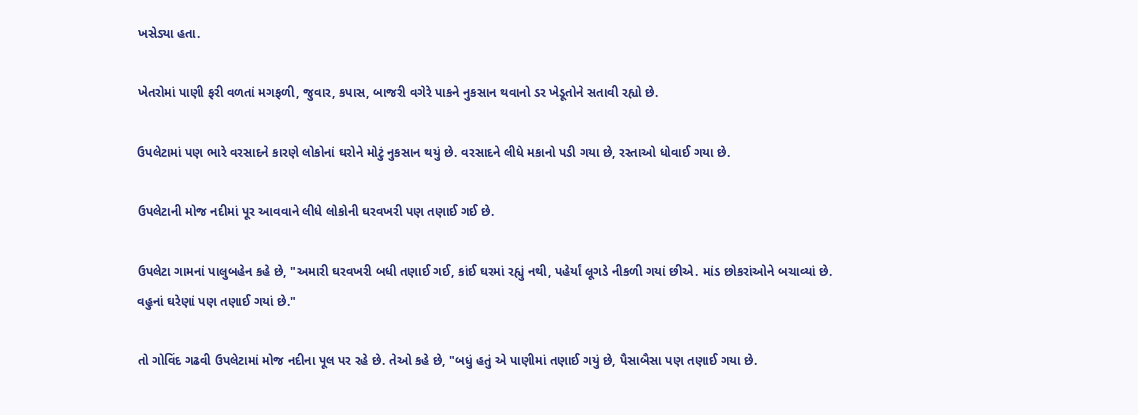ખસેડ્યા હતા.

ખેતરોમાં પાણી ફરી વળતાં મગફળી, જુવાર, કપાસ, બાજરી વગેરે પાકને નુકસાન થવાનો ડર ખેડૂતોને સતાવી રહ્યો છે.

ઉપલેટામાં પણ ભારે વરસાદને કારણે લોકોનાં ઘરોને મોટું નુકસાન થયું છે. વરસાદને લીધે મકાનો પડી ગયા છે, રસ્તાઓ ધોવાઈ ગયા છે.

ઉપલેટાની મોજ નદીમાં પૂર આવવાને લીધે લોકોની ઘરવખરી પણ તણાઈ ગઈ છે.

ઉપલેટા ગામનાં પાલુબહેન કહે છે, "અમારી ઘરવખરી બધી તણાઈ ગઈ, કાંઈ ઘરમાં રહ્યું નથી, પહેર્યાં લૂગડે નીકળી ગયાં છીએ. માંડ છોકરાંઓને બચાવ્યાં છે. વહુનાં ઘરેણાં પણ તણાઈ ગયાં છે."

તો ગોવિંદ ગઢવી ઉપલેટામાં મોજ નદીના પૂલ પર રહે છે. તેઓ કહે છે, "બધું હતું એ પાણીમાં તણાઈ ગયું છે, પૈસાબૈસા પણ તણાઈ ગયા છે.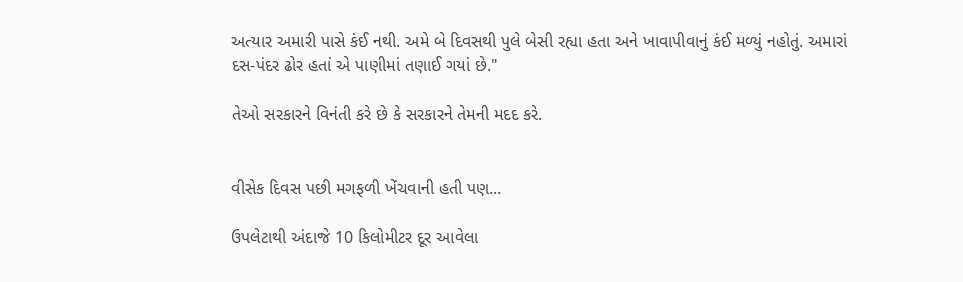અત્યાર અમારી પાસે કંઈ નથી. અમે બે દિવસથી પુલે બેસી રહ્યા હતા અને ખાવાપીવાનું કંઈ મળ્યું નહોતું. અમારાં દસ-પંદર ઢોર હતાં એ પાણીમાં તણાઈ ગયાં છે."

તેઓ સરકારને વિનંતી કરે છે કે સરકારને તેમની મદદ કરે.


વીસેક દિવસ પછી મગફળી ખેંચવાની હતી પણ...

ઉપલેટાથી અંદાજે 10 કિલોમીટર દૂર આવેલા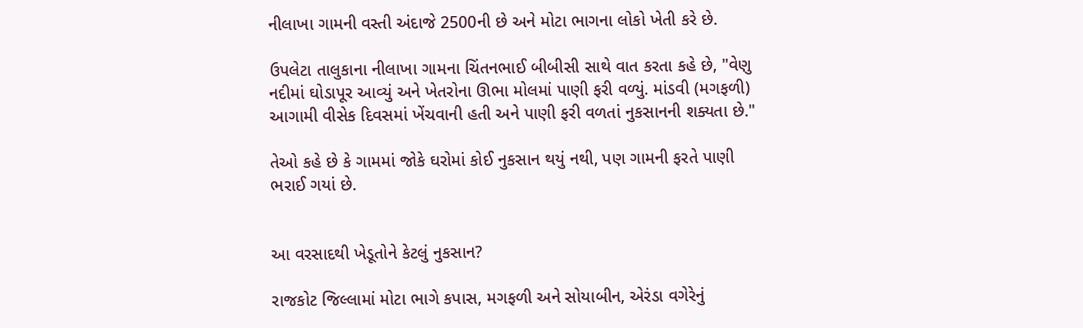નીલાખા ગામની વસ્તી અંદાજે 2500ની છે અને મોટા ભાગના લોકો ખેતી કરે છે.

ઉપલેટા તાલુકાના નીલાખા ગામના ચિંતનભાઈ બીબીસી સાથે વાત કરતા કહે છે, "વેણુ નદીમાં ઘોડાપૂર આવ્યું અને ખેતરોના ઊભા મોલમાં પાણી ફરી વળ્યું. માંડવી (મગફળી) આગામી વીસેક દિવસમાં ખેંચવાની હતી અને પાણી ફરી વળતાં નુકસાનની શક્યતા છે."

તેઓ કહે છે કે ગામમાં જોકે ઘરોમાં કોઈ નુકસાન થયું નથી, પણ ગામની ફરતે પાણી ભરાઈ ગયાં છે.


આ વરસાદથી ખેડૂતોને કેટલું નુકસાન?

રાજકોટ જિલ્લામાં મોટા ભાગે કપાસ, મગફળી અને સોયાબીન, એરંડા વગેરેનું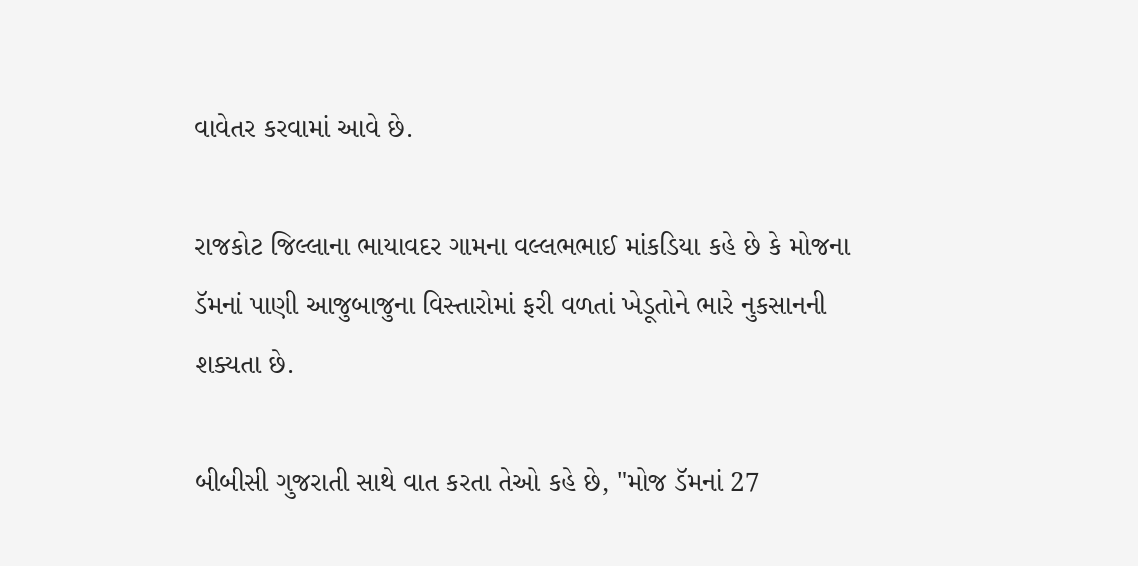વાવેતર કરવામાં આવે છે.

રાજકોટ જિલ્લાના ભાયાવદર ગામના વલ્લભભાઈ માંકડિયા કહે છે કે મોજના ડૅમનાં પાણી આજુબાજુના વિસ્તારોમાં ફરી વળતાં ખેડૂતોને ભારે નુકસાનની શક્યતા છે.

બીબીસી ગુજરાતી સાથે વાત કરતા તેઓ કહે છે, "મોજ ડૅમનાં 27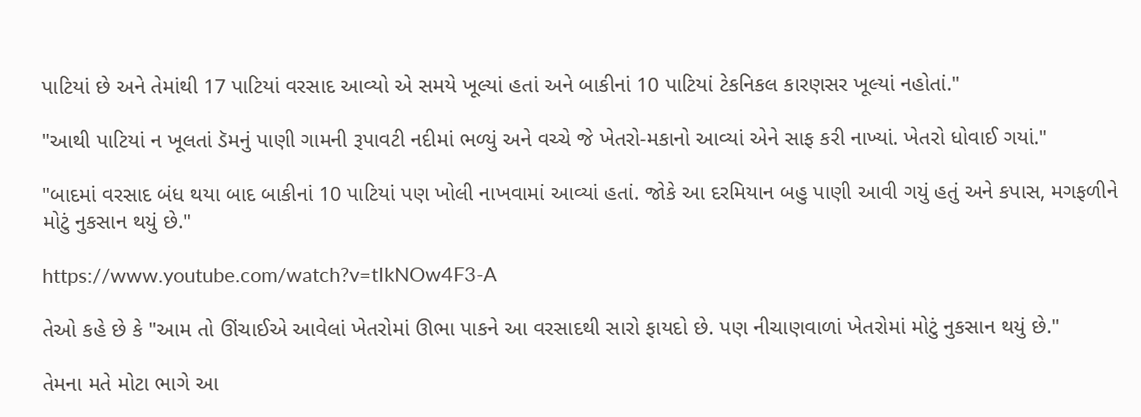પાટિયાં છે અને તેમાંથી 17 પાટિયાં વરસાદ આવ્યો એ સમયે ખૂલ્યાં હતાં અને બાકીનાં 10 પાટિયાં ટેકનિકલ કારણસર ખૂલ્યાં નહોતાં."

"આથી પાટિયાં ન ખૂલતાં ડૅમનું પાણી ગામની રૂપાવટી નદીમાં ભળ્યું અને વચ્ચે જે ખેતરો-મકાનો આવ્યાં એને સાફ કરી નાખ્યાં. ખેતરો ધોવાઈ ગયાં."

"બાદમાં વરસાદ બંધ થયા બાદ બાકીનાં 10 પાટિયાં પણ ખોલી નાખવામાં આવ્યાં હતાં. જોકે આ દરમિયાન બહુ પાણી આવી ગયું હતું અને કપાસ, મગફળીને મોટું નુકસાન થયું છે."

https://www.youtube.com/watch?v=tIkNOw4F3-A

તેઓ કહે છે કે "આમ તો ઊંચાઈએ આવેલાં ખેતરોમાં ઊભા પાકને આ વરસાદથી સારો ફાયદો છે. પણ નીચાણવાળાં ખેતરોમાં મોટું નુકસાન થયું છે."

તેમના મતે મોટા ભાગે આ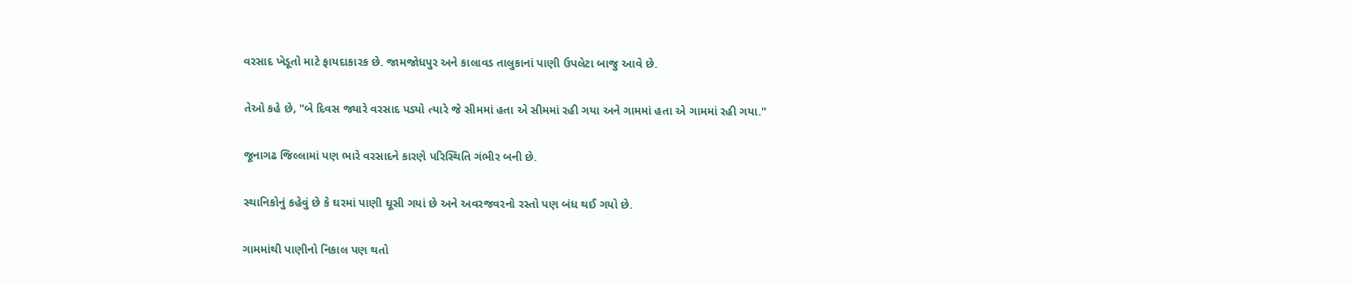વરસાદ ખેડૂતો માટે ફાયદાકારક છે. જામજોધપુર અને કાલાવડ તાલુકાનાં પાણી ઉપલેટા બાજુ આવે છે.

તેઓ કહે છે, "બે દિવસ જ્યારે વરસાદ પડ્યો ત્યારે જે સીમમાં હતા એ સીમમાં રહી ગયા અને ગામમાં હતા એ ગામમાં રહી ગયા."

જૂનાગઢ જિલ્લામાં પણ ભારે વરસાદને કારણે પરિસ્થિતિ ગંભીર બની છે.

સ્થાનિકોનું કહેવું છે કે ઘરમાં પાણી ઘૂસી ગયાં છે અને અવરજવરનો રસ્તો પણ બંધ થઈ ગયો છે.

ગામમાંથી પાણીનો નિકાલ પણ થતો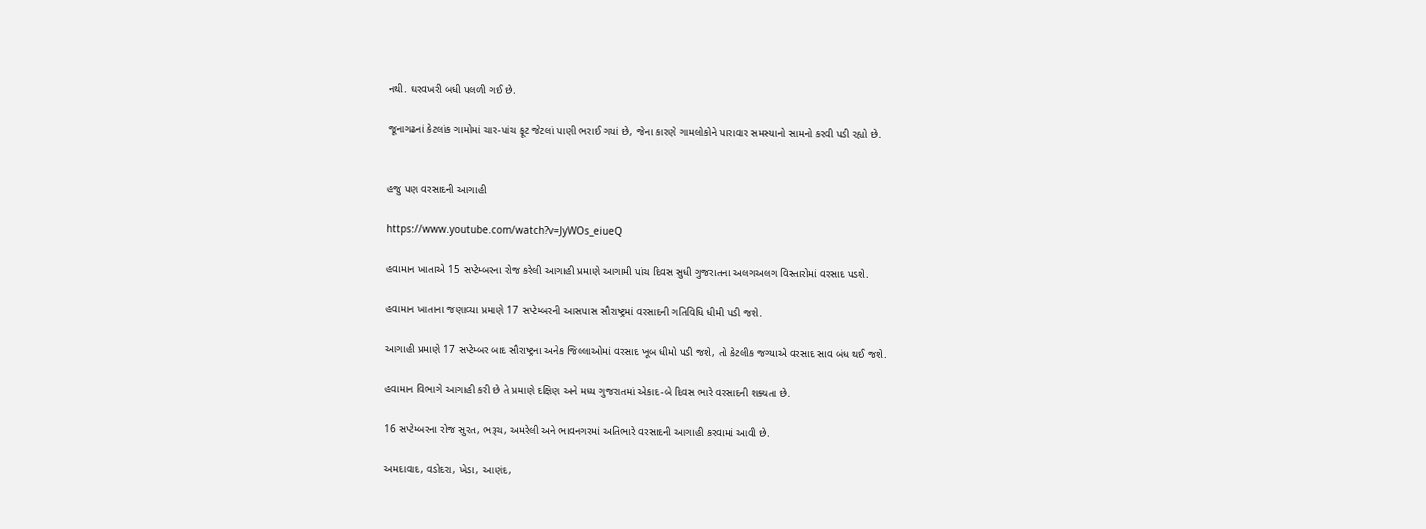નથી. ઘરવખરી બધી પલળી ગઈ છે.

જૂનાગઢનાં કેટલાંક ગામોમાં ચાર-પાંચ ફૂટ જેટલાં પાણી ભરાઈ ગયાં છે, જેના કારણે ગામલોકોને પારાવાર સમસ્યાનો સામનો કરવી પડી રહ્યો છે.


હજુ પણ વરસાદની આગાહી

https://www.youtube.com/watch?v=JyWOs_eiueQ

હવામાન ખાતાએ 15 સપ્ટેમ્બરના રોજ કરેલી આગાહી પ્રમાણે આગામી પાંચ દિવસ સુધી ગુજરાતના અલગઅલગ વિસ્તારોમાં વરસાદ પડશે.

હવામાન ખાતાના જણાવ્યા પ્રમાણે 17 સપ્ટેમ્બરની આસપાસ સૌરાષ્ટ્રમાં વરસાદની ગતિવિધિ ધીમી પડી જશે.

આગાહી પ્રમાણે 17 સપ્ટેમ્બર બાદ સૌરાષ્ટ્રના અનેક જિલ્લાઓમાં વરસાદ ખૂબ ધીમો પડી જશે, તો કેટલીક જગ્યાએ વરસાદ સાવ બંધ થઈ જશે.

હવામાન વિભાગે આગાહી કરી છે તે પ્રમાણે દક્ષિણ અને મધ્ય ગુજરાતમાં એકાદ-બે દિવસ ભારે વરસાદની શક્યતા છે.

16 સપ્ટેમ્બરના રોજ સુરત, ભરૂચ, અમરેલી અને ભાવનગરમાં અતિભારે વરસાદની આગાહી કરવામાં આવી છે.

અમદાવાદ, વડોદરા, ખેડા, આણંદ,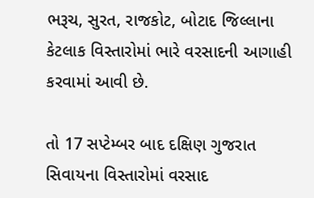ભરૂચ, સુરત, રાજકોટ, બોટાદ જિલ્લાના કેટલાક વિસ્તારોમાં ભારે વરસાદની આગાહી કરવામાં આવી છે.

તો 17 સપ્ટેમ્બર બાદ દક્ષિણ ગુજરાત સિવાયના વિસ્તારોમાં વરસાદ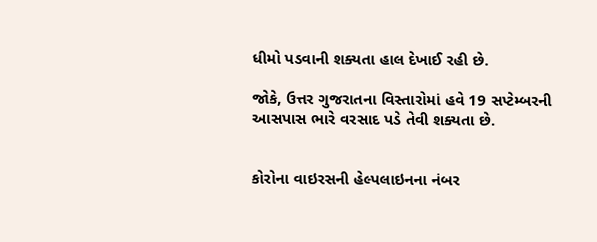ધીમો પડવાની શક્યતા હાલ દેખાઈ રહી છે.

જોકે, ઉત્તર ગુજરાતના વિસ્તારોમાં હવે 19 સપ્ટેમ્બરની આસપાસ ભારે વરસાદ પડે તેવી શક્યતા છે.


કોરોના વાઇરસની હેલ્પલાઇનના નંબર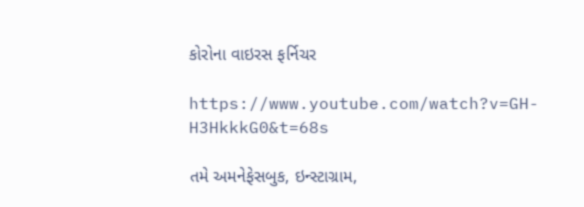કોરોના વાઇરસ ફર્નિચર

https://www.youtube.com/watch?v=GH-H3HkkkG0&t=68s

તમે અમનેફેસબુક, ઇન્સ્ટાગ્રામ,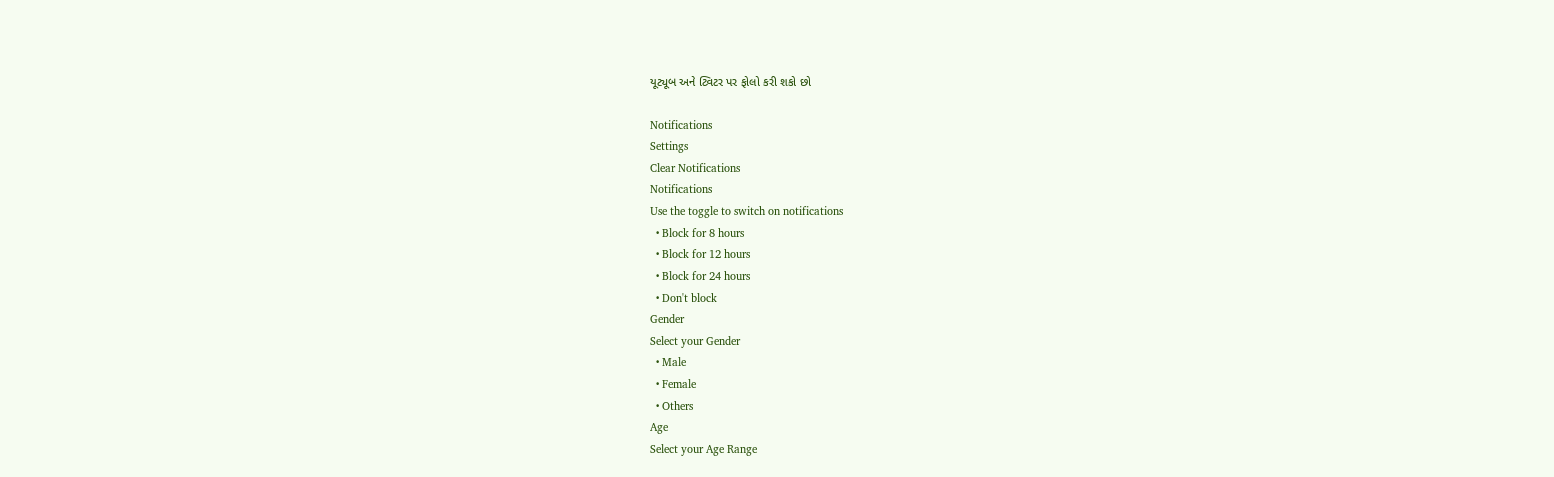યૂટ્યૂબ અને ટ્વિટર પર ફોલો કરી શકો છો

Notifications
Settings
Clear Notifications
Notifications
Use the toggle to switch on notifications
  • Block for 8 hours
  • Block for 12 hours
  • Block for 24 hours
  • Don't block
Gender
Select your Gender
  • Male
  • Female
  • Others
Age
Select your Age Range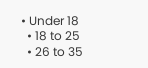• Under 18
  • 18 to 25
  • 26 to 35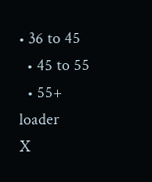• 36 to 45
  • 45 to 55
  • 55+
loader
X